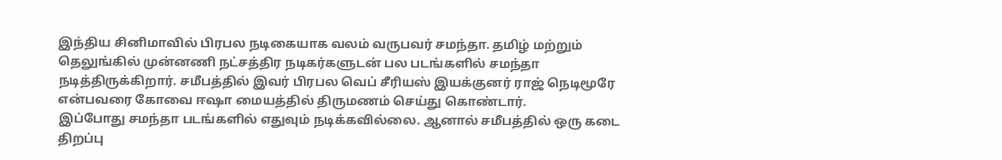இந்திய சினிமாவில் பிரபல நடிகையாக வலம் வருபவர் சமந்தா. தமிழ் மற்றும் தெலுங்கில் முன்னணி நட்சத்திர நடிகர்களுடன் பல படங்களில் சமந்தா நடித்திருக்கிறார். சமீபத்தில் இவர் பிரபல வெப் சீரியஸ் இயக்குனர் ராஜ் நெடிமூரே என்பவரை கோவை ஈஷா மையத்தில் திருமணம் செய்து கொண்டார்.
இப்போது சமந்தா படங்களில் எதுவும் நடிக்கவில்லை. ஆனால் சமீபத்தில் ஒரு கடை திறப்பு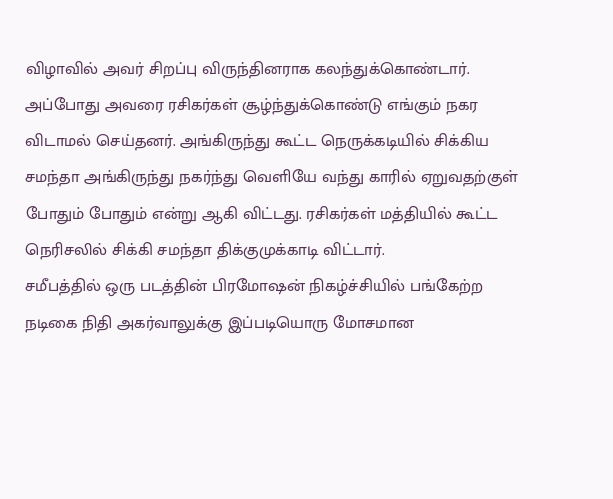விழாவில் அவர் சிறப்பு விருந்தினராக கலந்துக்கொண்டார். அப்போது அவரை ரசிகர்கள் சூழ்ந்துக்கொண்டு எங்கும் நகர விடாமல் செய்தனர். அங்கிருந்து கூட்ட நெருக்கடியில் சிக்கிய சமந்தா அங்கிருந்து நகர்ந்து வெளியே வந்து காரில் ஏறுவதற்குள் போதும் போதும் என்று ஆகி விட்டது. ரசிகர்கள் மத்தியில் கூட்ட நெரிசலில் சிக்கி சமந்தா திக்குமுக்காடி விட்டார்.
சமீபத்தில் ஒரு படத்தின் பிரமோஷன் நிகழ்ச்சியில் பங்கேற்ற நடிகை நிதி அகர்வாலுக்கு இப்படியொரு மோசமான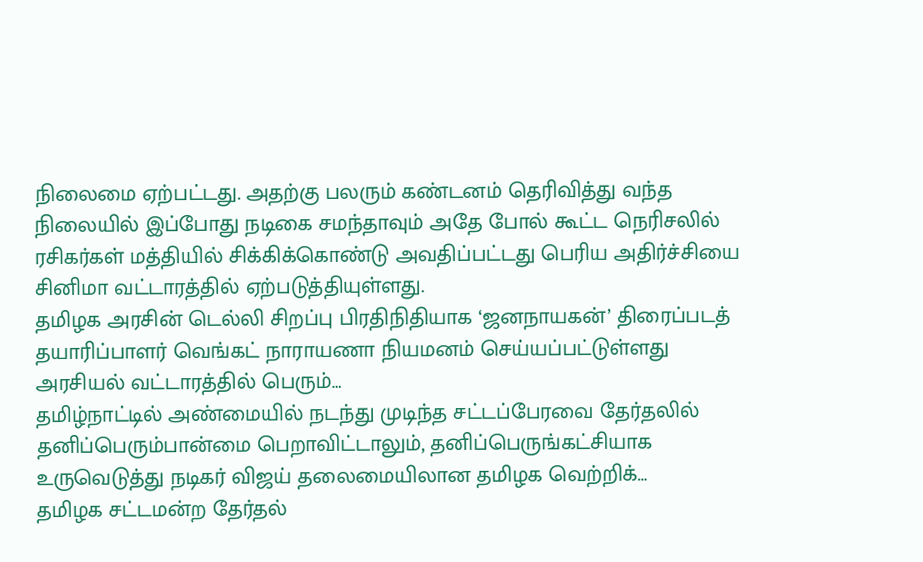நிலைமை ஏற்பட்டது. அதற்கு பலரும் கண்டனம் தெரிவித்து வந்த நிலையில் இப்போது நடிகை சமந்தாவும் அதே போல் கூட்ட நெரிசலில் ரசிகர்கள் மத்தியில் சிக்கிக்கொண்டு அவதிப்பட்டது பெரிய அதிர்ச்சியை சினிமா வட்டாரத்தில் ஏற்படுத்தியுள்ளது.
தமிழக அரசின் டெல்லி சிறப்பு பிரதிநிதியாக ‘ஜனநாயகன்’ திரைப்படத் தயாரிப்பாளர் வெங்கட் நாராயணா நியமனம் செய்யப்பட்டுள்ளது அரசியல் வட்டாரத்தில் பெரும்…
தமிழ்நாட்டில் அண்மையில் நடந்து முடிந்த சட்டப்பேரவை தேர்தலில் தனிப்பெரும்பான்மை பெறாவிட்டாலும், தனிப்பெருங்கட்சியாக உருவெடுத்து நடிகர் விஜய் தலைமையிலான தமிழக வெற்றிக்…
தமிழக சட்டமன்ற தேர்தல்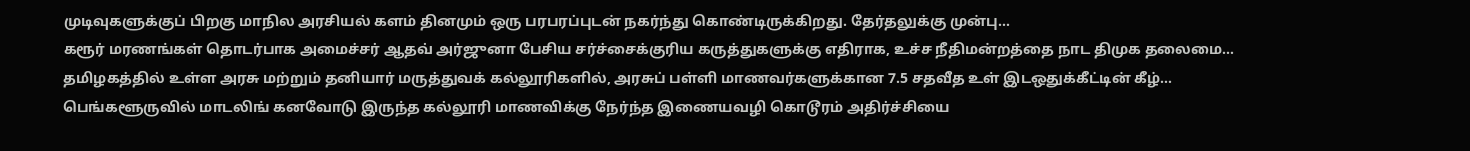முடிவுகளுக்குப் பிறகு மாநில அரசியல் களம் தினமும் ஒரு பரபரப்புடன் நகர்ந்து கொண்டிருக்கிறது. தேர்தலுக்கு முன்பு…
கரூர் மரணங்கள் தொடர்பாக அமைச்சர் ஆதவ் அர்ஜுனா பேசிய சர்ச்சைக்குரிய கருத்துகளுக்கு எதிராக, உச்ச நீதிமன்றத்தை நாட திமுக தலைமை…
தமிழகத்தில் உள்ள அரசு மற்றும் தனியார் மருத்துவக் கல்லூரிகளில், அரசுப் பள்ளி மாணவர்களுக்கான 7.5 சதவீத உள் இடஒதுக்கீட்டின் கீழ்…
பெங்களூருவில் மாடலிங் கனவோடு இருந்த கல்லூரி மாணவிக்கு நேர்ந்த இணையவழி கொடூரம் அதிர்ச்சியை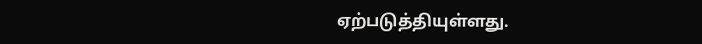ஏற்படுத்தியுள்ளது.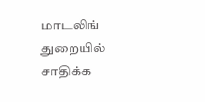மாடலிங் துறையில் சாதிக்க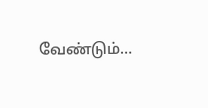வேண்டும்…